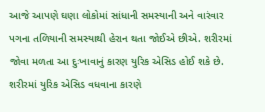આજે આપણે ઘણા લોકોમાં સાંધાની સમસ્યાની અને વારંવાર પગના તળિયાની સમસ્યાથી હેરાન થતા જોઈએ છીએ. શરીરમાં જોવા મળતા આ દુઃખાવાનું કારણ યુરિક એસિડ હોઈ શકે છે. શરીરમાં યુરિક એસિડ વધવાના કારણે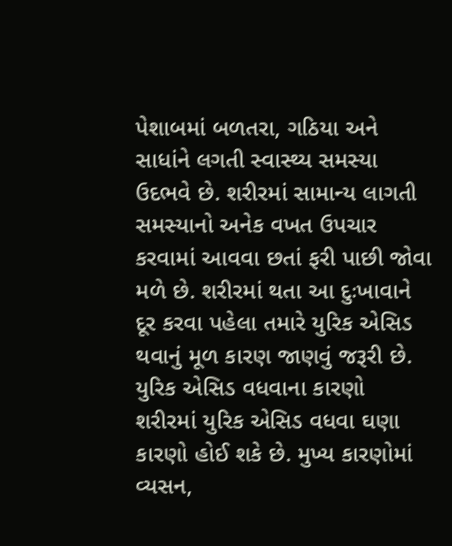પેશાબમાં બળતરા, ગઠિયા અને સાધાંને લગતી સ્વાસ્થ્ય સમસ્યા ઉદભવે છે. શરીરમાં સામાન્ય લાગતી સમસ્યાનો અનેક વખત ઉપચાર કરવામાં આવવા છતાં ફરી પાછી જોવા મળે છે. શરીરમાં થતા આ દુઃખાવાને દૂર કરવા પહેલા તમારે યુરિક એસિડ થવાનું મૂળ કારણ જાણવું જરૂરી છે.
યુરિક એસિડ વધવાના કારણો
શરીરમાં યુરિક એસિડ વધવા ઘણા કારણો હોઈ શકે છે. મુખ્ય કારણોમાં વ્યસન,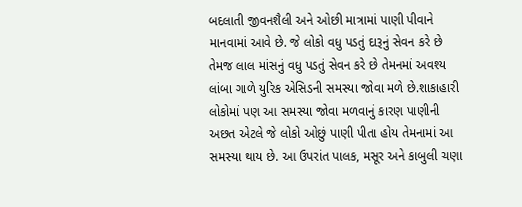બદલાતી જીવનશૈલી અને ઓછી માત્રામાં પાણી પીવાને માનવામાં આવે છે. જે લોકો વધુ પડતું દારૂનું સેવન કરે છે તેમજ લાલ માંસનું વધુ પડતું સેવન કરે છે તેમનમાં અવશ્ય લાંબા ગાળે યુરિક એસિડની સમસ્યા જોવા મળે છે.શાકાહારી લોકોમાં પણ આ સમસ્યા જોવા મળવાનું કારણ પાણીની અછત એટલે જે લોકો ઓછું પાણી પીતા હોય તેમનામાં આ સમસ્યા થાય છે. આ ઉપરાંત પાલક, મસૂર અને કાબુલી ચણા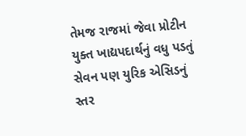તેમજ રાજમાં જેવા પ્રોટીન યુક્ત ખાદ્યપદાર્થનું વધુ પડતું સેવન પણ યુરિક એસિડનું સ્તર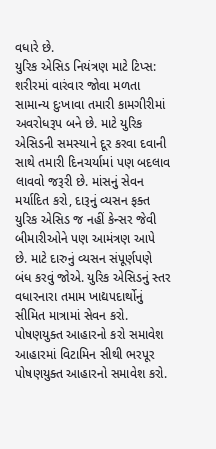વધારે છે.
યુરિક એસિડ નિયંત્રણ માટે ટિપ્સ:
શરીરમાં વારંવાર જોવા મળતા સામાન્ય દુઃખાવા તમારી કામગીરીમાં અવરોધરૂપ બને છે. માટે યુરિક એસિડની સમસ્યાને દૂર કરવા દવાની સાથે તમારી દિનચર્યામાં પણ બદલાવ લાવવો જરૂરી છે. માંસનું સેવન મર્યાદિત કરો, દારૂનું વ્યસન ફક્ત યુરિક એસિડ જ નહીં કેન્સર જેવી બીમારીઓને પણ આમંત્રણ આપે છે. માટે દારુનું વ્યસન સંપૂર્ણપણે બંધ કરવું જોએ. યુરિક એસિડનું સ્તર વધારનારા તમામ ખાદ્યપદાર્થોનું સીમિત માત્રામાં સેવન કરો.
પોષણયુક્ત આહારનો કરો સમાવેશ
આહારમાં વિટામિન સીથી ભરપૂર પોષણયુક્ત આહારનો સમાવેશ કરો.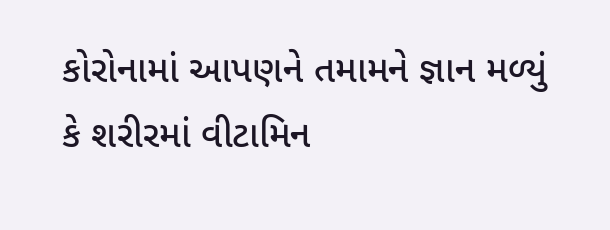કોરોનામાં આપણને તમામને જ્ઞાન મળ્યું કે શરીરમાં વીટામિન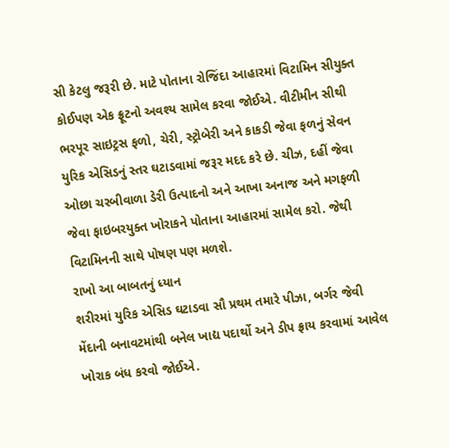સી કેટલુ જરૂરી છે. માટે પોતાના રોજિંદા આહારમાં વિટામિન સીયુક્ત કોઈપણ એક ફ્રૂટનો અવશ્ય સામેલ કરવા જોઈએ. વીટીમીન સીથી ભરપૂર સાઇટ્રસ ફળો, ચેરી, સ્ટ્રોબેરી અને કાકડી જેવા ફળનું સેવન યુરિક એસિડનું સ્તર ઘટાડવામાં જરૂર મદદ કરે છે. ચીઝ, દહીં જેવા ઓછા ચરબીવાળા ડેરી ઉત્પાદનો અને આખા અનાજ અને મગફળી જેવા ફાઇબરયુક્ત ખોરાકને પોતાના આહારમાં સામેલ કરો. જેથી વિટામિનની સાથે પોષણ પણ મળશે.
રાખો આ બાબતનું ધ્યાન
શરીરમાં યુરિક એસિડ ઘટાડવા સૌ પ્રથમ તમારે પીઝા, બર્ગર જેવી મેંદાની બનાવટમાંથી બનેલ ખાદ્ય પદાર્થો અને ડીપ ફ્રાય કરવામાં આવેલ ખોરાક બંધ કરવો જોઈએ.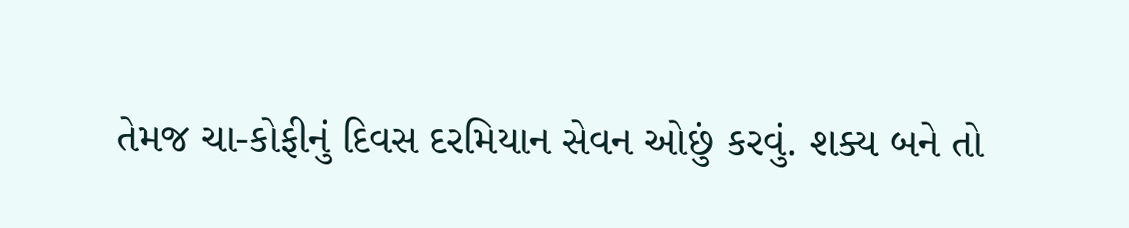તેમજ ચા-કોફીનું દિવસ દરમિયાન સેવન ઓછું કરવું. શક્ય બને તો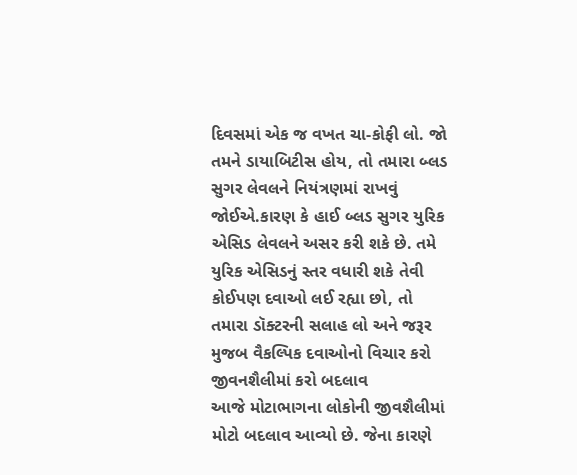દિવસમાં એક જ વખત ચા-કોફી લો. જો તમને ડાયાબિટીસ હોય, તો તમારા બ્લડ સુગર લેવલને નિયંત્રણમાં રાખવું જોઈએ.કારણ કે હાઈ બ્લડ સુગર યુરિક એસિડ લેવલને અસર કરી શકે છે. તમે યુરિક એસિડનું સ્તર વધારી શકે તેવી કોઈપણ દવાઓ લઈ રહ્યા છો, તો તમારા ડૉક્ટરની સલાહ લો અને જરૂર મુજબ વૈકલ્પિક દવાઓનો વિચાર કરો
જીવનશૈલીમાં કરો બદલાવ
આજે મોટાભાગના લોકોની જીવશૈલીમાં મોટો બદલાવ આવ્યો છે. જેના કારણે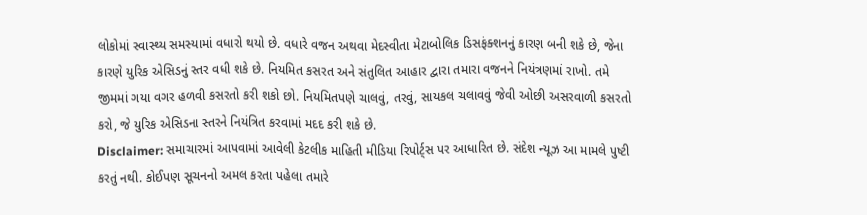લોકોમાં સ્વાસ્થ્ય સમસ્યામાં વધારો થયો છે. વધારે વજન અથવા મેદસ્વીતા મેટાબોલિક ડિસફંક્શનનું કારણ બની શકે છે, જેના કારણે યુરિક એસિડનું સ્તર વધી શકે છે. નિયમિત કસરત અને સંતુલિત આહાર દ્વારા તમારા વજનને નિયંત્રણમાં રાખો. તમે જીમમાં ગયા વગર હળવી કસરતો કરી શકો છો. નિયમિતપણે ચાલવું, તરવું, સાયકલ ચલાવવું જેવી ઓછી અસરવાળી કસરતો કરો, જે યુરિક એસિડના સ્તરને નિયંત્રિત કરવામાં મદદ કરી શકે છે.
Disclaimer: સમાચારમાં આપવામાં આવેલી કેટલીક માહિતી મીડિયા રિપોર્ટ્સ પર આધારિત છે. સંદેશ ન્યૂઝ આ મામલે પુષ્ટી કરતું નથી. કોઈપણ સૂચનનો અમલ કરતા પહેલા તમારે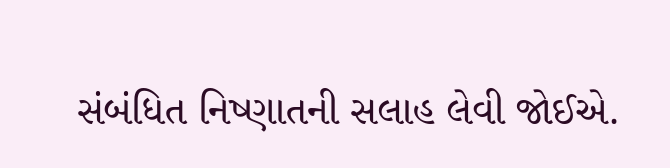સંબંધિત નિષ્ણાતની સલાહ લેવી જોઈએ.